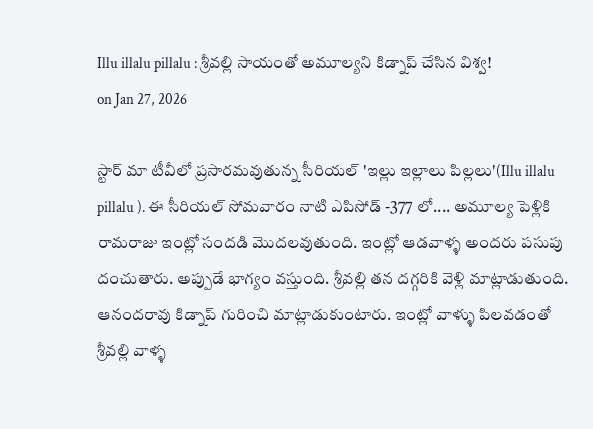Illu illalu pillalu : శ్రీవల్లి సాయంతో అమూల్యని కిడ్నాప్ చేసిన విశ్వ!
on Jan 27, 2026

స్టార్ మా టీవీలో ప్రసారమవుతున్న సీరియల్ 'ఇల్లు ఇల్లాలు పిల్లలు'(Illu illalu pillalu ). ఈ సీరియల్ సోమవారం నాటి ఎపిసోడ్ -377 లో.... అమూల్య పెళ్లికి రామరాజు ఇంట్లో సందడి మొదలవుతుంది. ఇంట్లో ఆడవాళ్ళ అందరు పసుపు దంచుతారు. అప్పుడే భాగ్యం వస్తుంది. శ్రీవల్లి తన దగ్గరికి వెళ్లి మాట్లాడుతుంది. ఆనందరావు కిడ్నాప్ గురించి మాట్లాడుకుంటారు. ఇంట్లో వాళ్ళు పిలవడంతో శ్రీవల్లి వాళ్ళ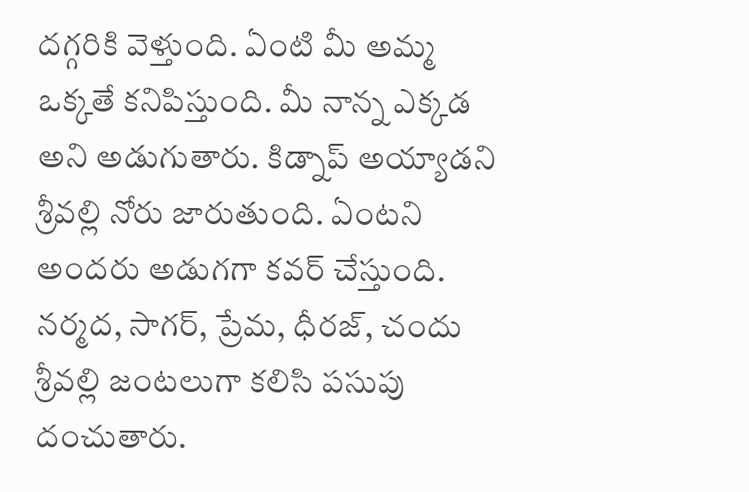దగ్గరికి వెళ్తుంది. ఏంటి మీ అమ్మ ఒక్కతే కనిపిస్తుంది. మీ నాన్న ఎక్కడ అని అడుగుతారు. కిడ్నాప్ అయ్యాడని శ్రీవల్లి నోరు జారుతుంది. ఏంటని అందరు అడుగగా కవర్ చేస్తుంది.
నర్మద, సాగర్, ప్రేమ, ధీరజ్, చందు శ్రీవల్లి జంటలుగా కలిసి పసుపు దంచుతారు.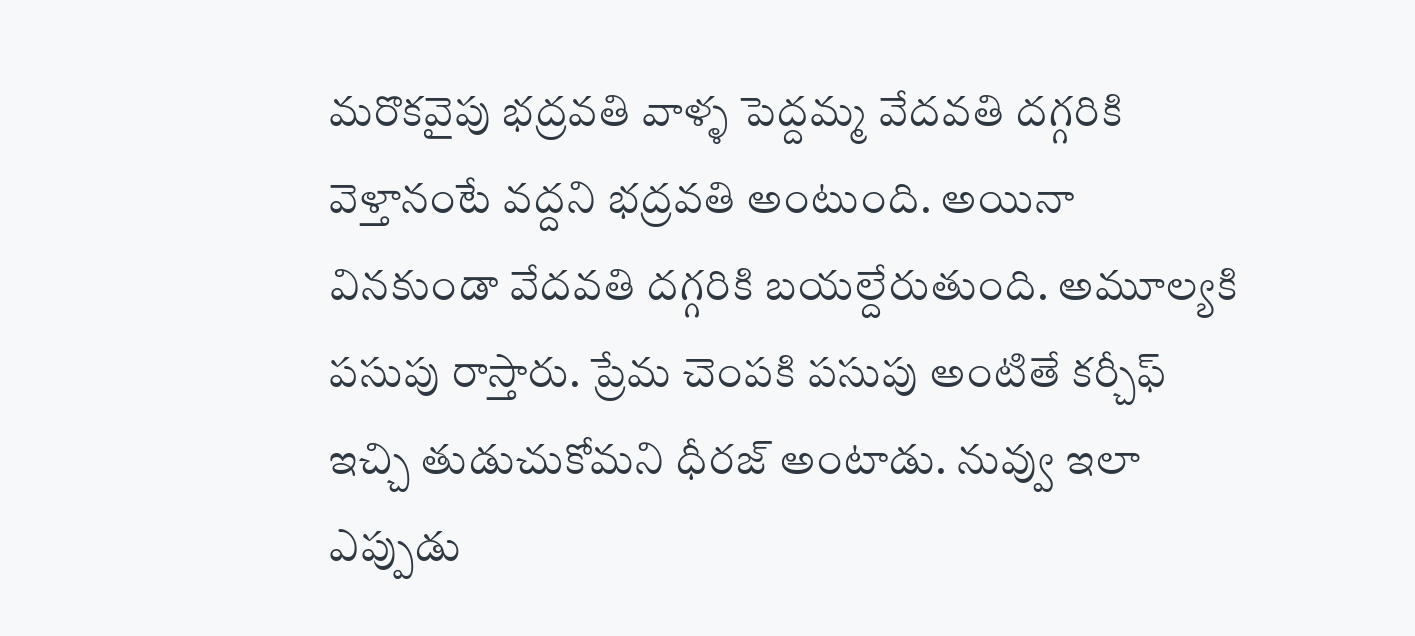మరొకవైపు భద్రవతి వాళ్ళ పెద్దమ్మ వేదవతి దగ్గరికి వెళ్తానంటే వద్దని భద్రవతి అంటుంది. అయినా వినకుండా వేదవతి దగ్గరికి బయల్దేరుతుంది. అమూల్యకి పసుపు రాస్తారు. ప్రేమ చెంపకి పసుపు అంటితే కర్చీఫ్ ఇచ్చి తుడుచుకోమని ధీరజ్ అంటాడు. నువ్వు ఇలా ఎప్పుడు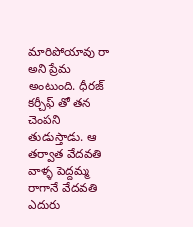మారిపోయావు రా అని ప్రేమ అంటుంది. ధీరజ్ కర్చీఫ్ తో తన చెంపని తుడుస్తాడు. ఆ తర్వాత వేదవతి వాళ్ళ పెద్దమ్మ రాగానే వేదవతి ఎదురు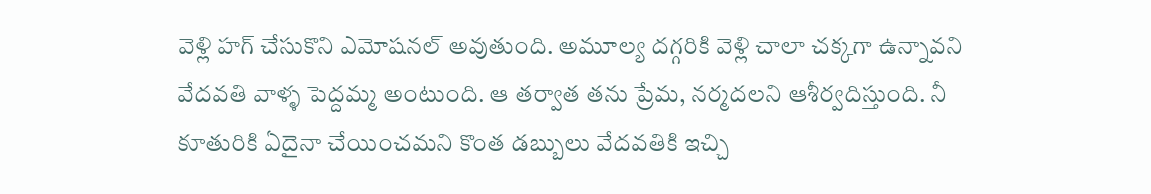వెళ్లి హగ్ చేసుకొని ఎమోషనల్ అవుతుంది. అమూల్య దగ్గరికి వెళ్లి చాలా చక్కగా ఉన్నావని వేదవతి వాళ్ళ పెద్దమ్మ అంటుంది. ఆ తర్వాత తను ప్రేమ, నర్మదలని ఆశీర్వదిస్తుంది. నీ కూతురికి ఏదైనా చేయించమని కొంత డబ్బులు వేదవతికి ఇచ్చి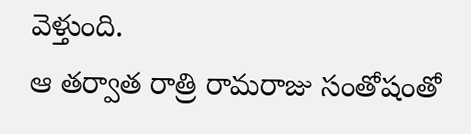వెళ్తుంది.
ఆ తర్వాత రాత్రి రామరాజు సంతోషంతో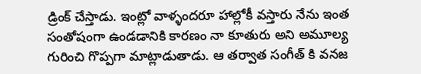డ్రింక్ చేస్తాడు. ఇంట్లో వాళ్ళందరూ హాల్లోకీ వస్తారు నేను ఇంత సంతోషంగా ఉండడానికి కారణం నా కూతురు అని అమూల్య గురించి గొప్పగా మాట్లాడుతాడు. ఆ తర్వాత సంగీత్ కి వనజ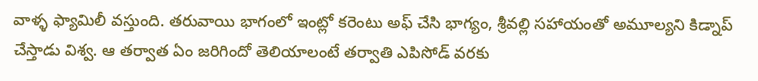వాళ్ళ ఫ్యామిలీ వస్తుంది. తరువాయి భాగంలో ఇంట్లో కరెంటు అఫ్ చేసి భాగ్యం, శ్రీవల్లి సహాయంతో అమూల్యని కిడ్నాప్ చేస్తాడు విశ్వ. ఆ తర్వాత ఏం జరిగిందో తెలియాలంటే తర్వాతి ఎపిసోడ్ వరకు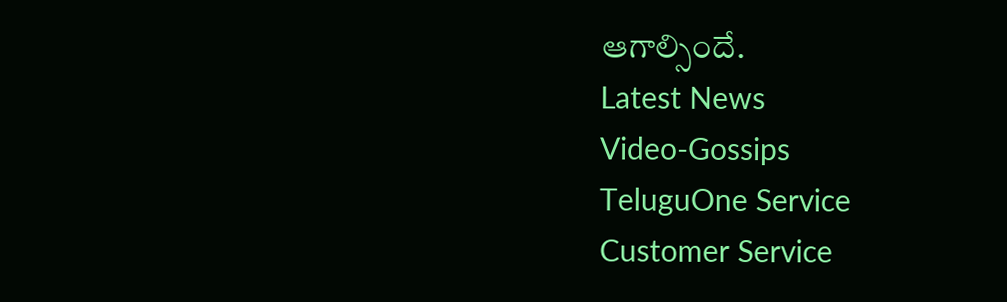ఆగాల్సిందే.
Latest News
Video-Gossips
TeluguOne Service
Customer Service